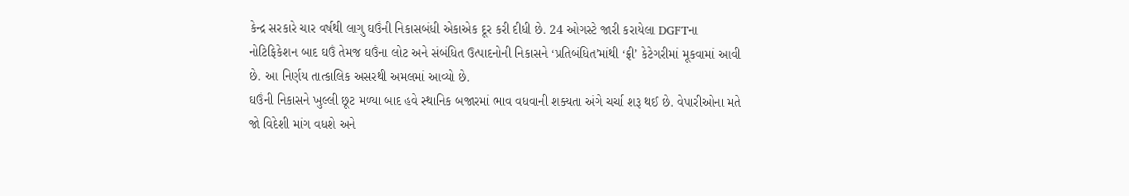કેન્દ્ર સરકારે ચાર વર્ષથી લાગુ ઘઉંની નિકાસબંધી એકાએક દૂર કરી દીધી છે. 24 ઓગસ્ટે જારી કરાયેલા DGFTના નોટિફિકેશન બાદ ઘઉં તેમજ ઘઉંના લોટ અને સંબંધિત ઉત્પાદનોની નિકાસને ‘પ્રતિબંધિત’માંથી ‘ફ્રી’ કેટેગરીમાં મૂકવામાં આવી છે. આ નિર્ણય તાત્કાલિક અસરથી અમલમાં આવ્યો છે.
ઘઉંની નિકાસને ખુલ્લી છૂટ મળ્યા બાદ હવે સ્થાનિક બજારમાં ભાવ વધવાની શક્યતા અંગે ચર્ચા શરૂ થઈ છે. વેપારીઓના મતે જો વિદેશી માંગ વધશે અને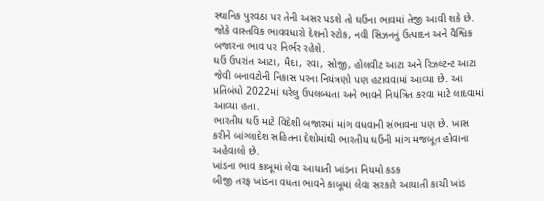સ્થાનિક પુરવઠા પર તેની અસર પડશે તો ઘઉંના ભાવમાં તેજી આવી શકે છે. જોકે વાસ્તવિક ભાવવધારો દેશનો સ્ટોક, નવી સિઝનનું ઉત્પાદન અને વૈશ્વિક બજારના ભાવ પર નિર્ભર રહેશે.
ઘઉં ઉપરાંત આટા, મૈદા, રવા, સોજી, હોલવીટ આટા અને રિઝલ્ટન્ટ આટા જેવી બનાવટોની નિકાસ પરના નિયંત્રણો પણ હટાવવામાં આવ્યા છે. આ પ્રતિબંધો 2022માં ઘરેલુ ઉપલબ્ધતા અને ભાવને નિયંત્રિત કરવા માટે લાદવામાં આવ્યા હતા.
ભારતીય ઘઉં માટે વિદેશી બજારમાં માંગ વધવાની સંભાવના પણ છે. ખાસ કરીને બાંગ્લાદેશ સહિતના દેશોમાંથી ભારતીય ઘઉંની માંગ મજબૂત હોવાના અહેવાલો છે.
ખાંડના ભાવ કાબૂમાં લેવા આયાતી ખાંડના નિયમો કડક
બીજી તરફ ખાંડના વધતા ભાવને કાબૂમાં લેવા સરકારે આયાતી કાચી ખાંડ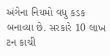અંગેના નિયમો વધુ કડક બનાવ્યા છે. સરકારે 10 લાખ ટન કાચી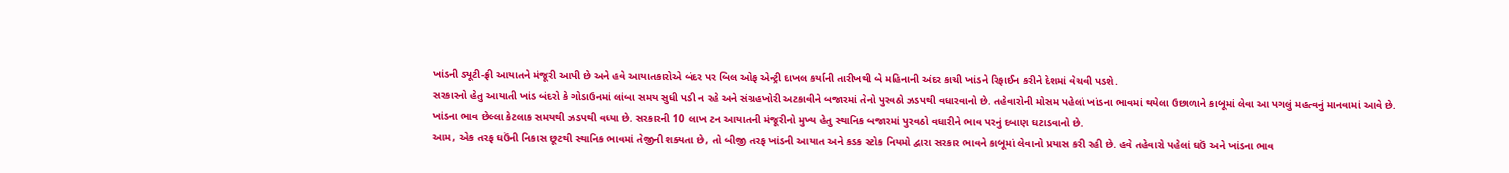ખાંડની ડ્યૂટી-ફ્રી આયાતને મંજૂરી આપી છે અને હવે આયાતકારોએ બંદર પર બિલ ઓફ એન્ટ્રી દાખલ કર્યાની તારીખથી બે મહિનાની અંદર કાચી ખાંડને રિફાઈન કરીને દેશમાં વેચવી પડશે.
સરકારનો હેતુ આયાતી ખાંડ બંદરો કે ગોડાઉનમાં લાંબા સમય સુધી પડી ન રહે અને સંગ્રહખોરી અટકાવીને બજારમાં તેનો પુરવઠો ઝડપથી વધારવાનો છે. તહેવારોની મોસમ પહેલાં ખાંડના ભાવમાં થયેલા ઉછાળાને કાબૂમાં લેવા આ પગલું મહત્વનું માનવામાં આવે છે.
ખાંડના ભાવ છેલ્લા કેટલાક સમયથી ઝડપથી વધ્યા છે. સરકારની 10 લાખ ટન આયાતની મંજૂરીનો મુખ્ય હેતુ સ્થાનિક બજારમાં પુરવઠો વધારીને ભાવ પરનું દબાણ ઘટાડવાનો છે.
આમ, એક તરફ ઘઉંની નિકાસ છૂટથી સ્થાનિક ભાવમાં તેજીની શક્યતા છે, તો બીજી તરફ ખાંડની આયાત અને કડક સ્ટોક નિયમો દ્વારા સરકાર ભાવને કાબૂમાં લેવાનો પ્રયાસ કરી રહી છે. હવે તહેવારો પહેલાં ઘઉં અને ખાંડના ભાવ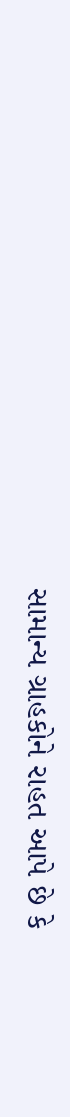સામાન્ય ગ્રાહકોને રાહત આપે છે કે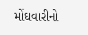મોંઘવારીનો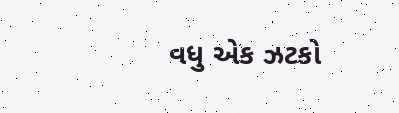વધુ એક ઝટકો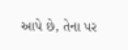આપે છે, તેના પર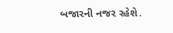બજારની નજર રહેશે.